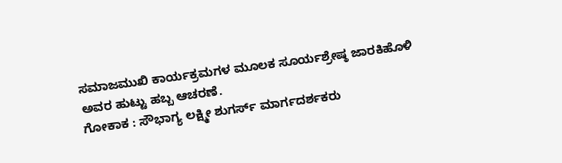ಸಮಾಜಮುಖಿ ಕಾರ್ಯಕ್ರಮಗಳ ಮೂಲಕ ಸೂರ್ಯಶ್ರೇಷ್ಠ ಜಾರಕಿಹೊಳಿ ಅವರ ಹುಟ್ಟು ಹಬ್ಬ ಆಚರಣೆ.
ಗೋಕಾಕ : ಸೌಭಾಗ್ಯ ಲಕ್ಷ್ಮೀ ಶುಗರ್ಸ್ ಮಾರ್ಗದರ್ಶಕರು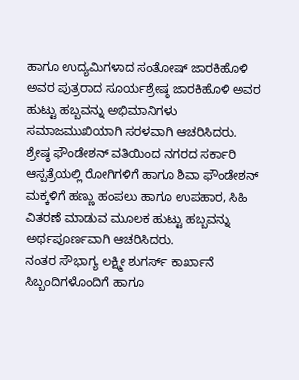ಹಾಗೂ ಉದ್ಯಮಿಗಳಾದ ಸಂತೋಷ್ ಜಾರಕಿಹೊಳಿ ಅವರ ಪುತ್ರರಾದ ಸೂರ್ಯಶ್ರೇಷ್ಠ ಜಾರಕಿಹೊಳಿ ಅವರ ಹುಟ್ಟು ಹಬ್ಬವನ್ನು ಅಭಿಮಾನಿಗಳು ಸಮಾಜಮುಖಿಯಾಗಿ ಸರಳವಾಗಿ ಆಚರಿಸಿದರು.
ಶ್ರೇಷ್ಠ ಫೌಂಡೇಶನ್ ವತಿಯಿಂದ ನಗರದ ಸರ್ಕಾರಿ ಆಸ್ಪತ್ರೆಯಲ್ಲಿ ರೋಗಿಗಳಿಗೆ ಹಾಗೂ ಶಿವಾ ಫೌಂಡೇಶನ್ ಮಕ್ಕಳಿಗೆ ಹಣ್ಣು ಹಂಪಲು ಹಾಗೂ ಉಪಹಾರ, ಸಿಹಿ ವಿತರಣೆ ಮಾಡುವ ಮೂಲಕ ಹುಟ್ಟು ಹಬ್ಬವನ್ನು ಅರ್ಥಪೂರ್ಣವಾಗಿ ಆಚರಿಸಿದರು.
ನಂತರ ಸೌಭಾಗ್ಯ ಲಕ್ಷ್ಮೀ ಶುಗರ್ಸ್ ಕಾರ್ಖಾನೆ ಸಿಬ್ಬಂದಿಗಳೊಂದಿಗೆ ಹಾಗೂ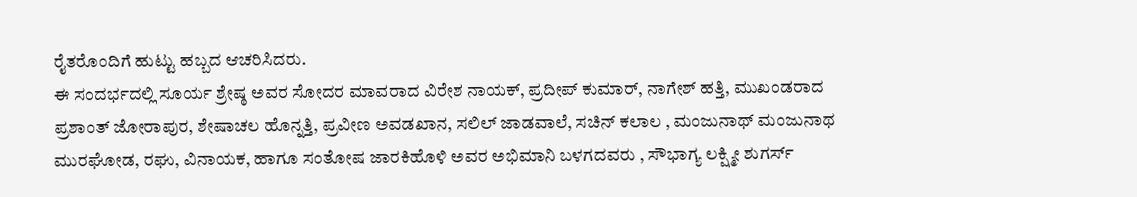ರೈತರೊಂದಿಗೆ ಹುಟ್ಟು ಹಬ್ಬದ ಆಚರಿಸಿದರು.
ಈ ಸಂದರ್ಭದಲ್ಲಿ ಸೂರ್ಯ ಶ್ರೇಷ್ಠ ಅವರ ಸೋದರ ಮಾವರಾದ ವಿರೇಶ ನಾಯಕ್, ಪ್ರದೀಪ್ ಕುಮಾರ್, ನಾಗೇಶ್ ಹತ್ತಿ, ಮುಖಂಡರಾದ ಪ್ರಶಾಂತ್ ಜೋರಾಪುರ, ಶೇಷಾಚಲ ಹೊನ್ನತ್ತಿ, ಪ್ರವೀಣ ಅವಡಖಾನ, ಸಲಿಲ್ ಜಾಡವಾಲೆ, ಸಚಿನ್ ಕಲಾಲ , ಮಂಜುನಾಥ್ ಮಂಜುನಾಥ ಮುರಘೋಡ, ರಘು, ವಿನಾಯಕ, ಹಾಗೂ ಸಂತೋಷ ಜಾರಕಿಹೊಳಿ ಅವರ ಅಭಿಮಾನಿ ಬಳಗದವರು , ಸೌಭಾಗ್ಯ ಲಕ್ಷ್ಮೀ ಶುಗರ್ಸ್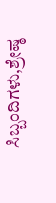ಸಿಬ್ಬಂದಿಗಳು,ಶ್ರೇಷ್ಠ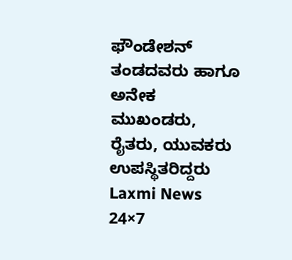ಫೌಂಡೇಶನ್ ತಂಡದವರು ಹಾಗೂ ಅನೇಕ ಮುಖಂಡರು, ರೈತರು, ಯುವಕರು ಉಪಸ್ಥಿತರಿದ್ದರು
Laxmi News 24×7